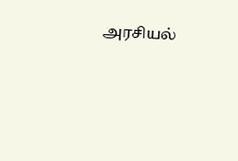அரசியல்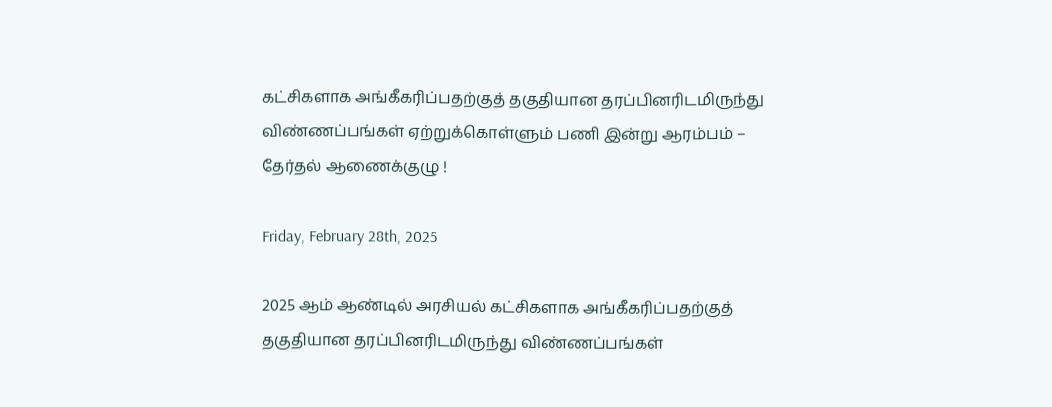கட்சிகளாக அங்கீகரிப்பதற்குத் தகுதியான தரப்பினரிடமிருந்து விண்ணப்பங்கள் ஏற்றுக்கொள்ளும் பணி இன்று ஆரம்பம் – தேர்தல் ஆணைக்குழு !

Friday, February 28th, 2025

2025 ஆம் ஆண்டில் அரசியல் கட்சிகளாக அங்கீகரிப்பதற்குத் தகுதியான தரப்பினரிடமிருந்து விண்ணப்பங்கள்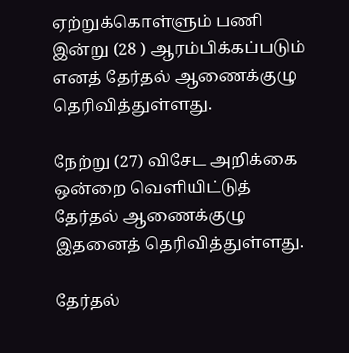ஏற்றுக்கொள்ளும் பணி இன்று (28 ) ஆரம்பிக்கப்படும் எனத் தேர்தல் ஆணைக்குழு தெரிவித்துள்ளது.

நேற்று (27) விசேட அறிக்கை ஒன்றை வெளியிட்டுத் தேர்தல் ஆணைக்குழு இதனைத் தெரிவித்துள்ளது.

தேர்தல்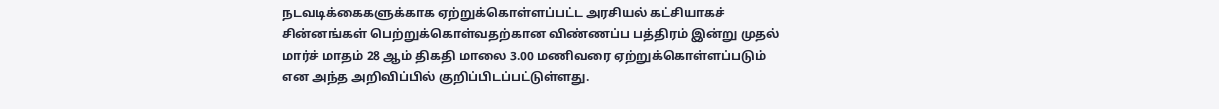நடவடிக்கைகளுக்காக ஏற்றுக்கொள்ளப்பட்ட அரசியல் கட்சியாகச் சின்னங்கள் பெற்றுக்கொள்வதற்கான விண்ணப்ப பத்திரம் இன்று முதல் மார்ச் மாதம் 28 ஆம் திகதி மாலை 3.00 மணிவரை ஏற்றுக்கொள்ளப்படும் என அந்த அறிவிப்பில் குறிப்பிடப்பட்டுள்ளது.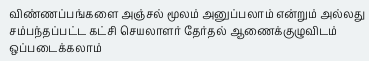விண்ணப்பங்களை அஞ்சல் மூலம் அனுப்பலாம் என்றும் அல்லது சம்பந்தப்பட்ட கட்சி செயலாளர் தேர்தல் ஆணைக்குழுவிடம் ஒப்படைக்கலாம்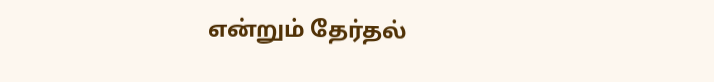என்றும் தேர்தல்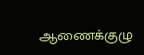ஆணைக்குழு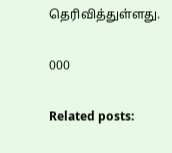தெரிவித்துள்ளது.

000

Related posts: